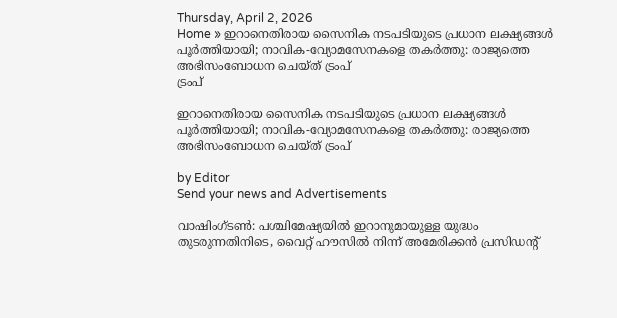Thursday, April 2, 2026
Home » ഇറാനെതിരായ സൈനിക നടപടിയുടെ പ്രധാന ലക്ഷ്യങ്ങൾ പൂർത്തിയായി; നാവിക-വ്യോമസേനകളെ തകർത്തു: രാജ്യത്തെ അഭിസംബോധന ചെയ്ത് ട്രംപ്
ട്രംപ്

ഇറാനെതിരായ സൈനിക നടപടിയുടെ പ്രധാന ലക്ഷ്യങ്ങൾ പൂർത്തിയായി; നാവിക-വ്യോമസേനകളെ തകർത്തു: രാജ്യത്തെ അഭിസംബോധന ചെയ്ത് ട്രംപ്

by Editor
Send your news and Advertisements

വാഷിംഗ്‌ടൺ: പശ്ചിമേഷ്യയിൽ ഇറാനുമായുള്ള യുദ്ധം തുടരുന്നതിനിടെ, വൈറ്റ് ഹൗസിൽ നിന്ന് അമേരിക്കൻ പ്രസിഡന്റ്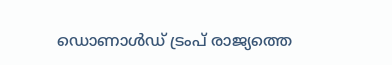ഡൊണാൾഡ് ട്രംപ് രാജ്യത്തെ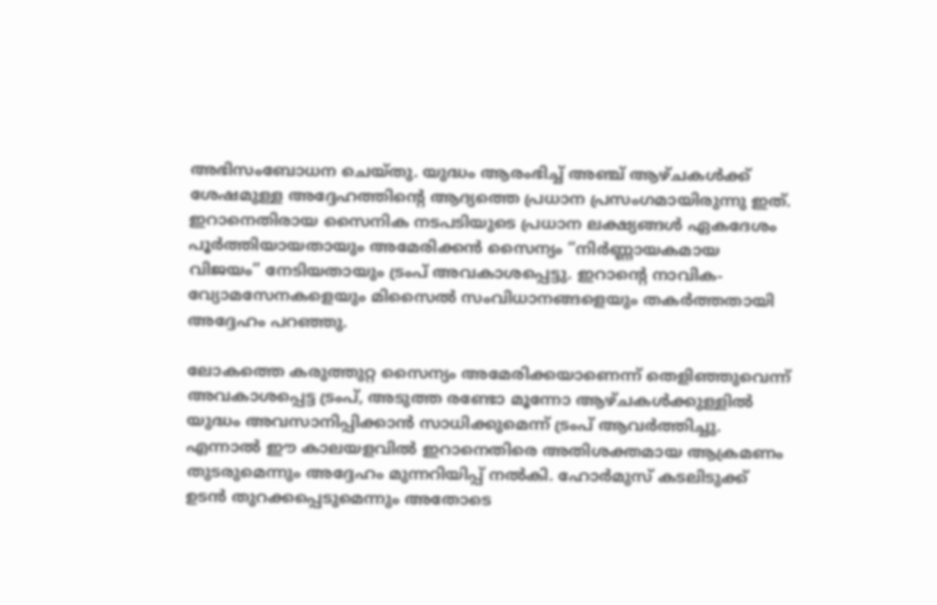അഭിസംബോധന ചെയ്തു. യുദ്ധം ആരംഭിച്ച് അഞ്ച് ആഴ്ചകൾക്ക് ശേഷമുള്ള അദ്ദേഹത്തിന്റെ ആദ്യത്തെ പ്രധാന പ്രസംഗമായിരുന്നു ഇത്. ഇറാനെതിരായ സൈനിക നടപടിയുടെ പ്രധാന ലക്ഷ്യങ്ങൾ ഏകദേശം പൂർത്തിയായതായും അമേരിക്കൻ സൈന്യം “നിർണ്ണായകമായ വിജയം” നേടിയതായും ട്രംപ് അവകാശപ്പെട്ടു. ഇറാന്റെ നാവിക-വ്യോമസേനകളെയും മിസൈൽ സംവിധാനങ്ങളെയും തകർത്തതായി അദ്ദേഹം പറഞ്ഞു.

ലോകത്തെ കരുത്തുറ്റ സൈന്യം അമേരിക്കയാണെന്ന് തെളിഞ്ഞുവെന്ന് അവകാശപ്പെട്ട ട്രംപ്, അടുത്ത രണ്ടോ മൂന്നോ ആഴ്ചകൾക്കുള്ളിൽ യുദ്ധം അവസാനിപ്പിക്കാൻ സാധിക്കുമെന്ന് ട്രംപ് ആവർത്തിച്ചു. എന്നാൽ ഈ കാലയളവിൽ ഇറാനെതിരെ അതിശക്തമായ ആക്രമണം തുടരുമെന്നും അദ്ദേഹം മുന്നറിയിപ്പ് നൽകി. ഹോർമുസ് കടലിടുക്ക് ഉടൻ തുറക്കപ്പെടുമെന്നും അതോടെ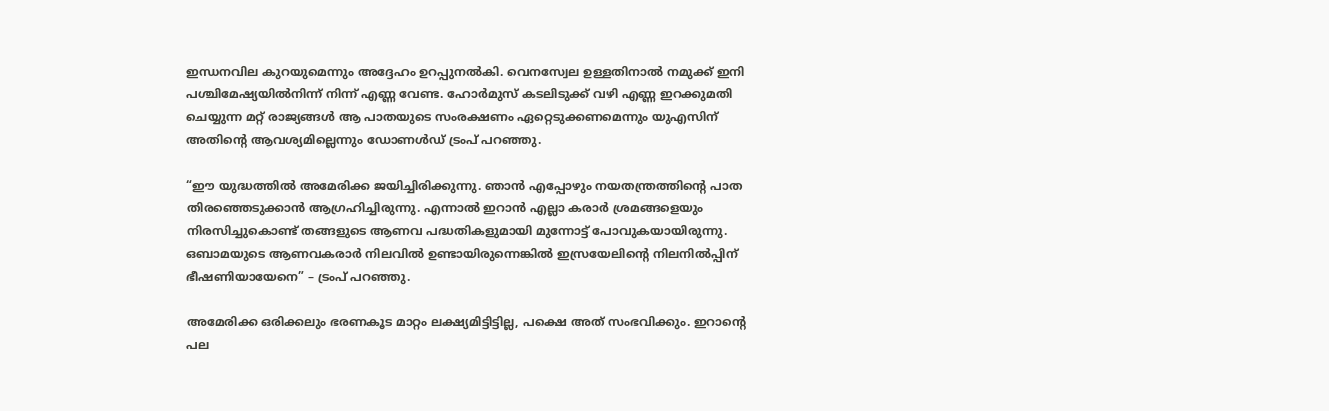ഇന്ധനവില കുറയുമെന്നും അദ്ദേഹം ഉറപ്പുനൽകി. വെനസ്വേല ഉള്ളതിനാൽ നമുക്ക് ഇനി പശ്ചിമേഷ്യയിൽനിന്ന് നിന്ന് എണ്ണ വേണ്ട. ഹോർമുസ് കടലിടുക്ക് വഴി എണ്ണ ഇറക്കുമതി ചെയ്യുന്ന മറ്റ് രാജ്യങ്ങൾ ആ പാതയുടെ സംരക്ഷണം ഏറ്റെടുക്കണമെന്നും യുഎസിന് അതിന്റെ ആവശ്യമില്ലെന്നും ഡോണൾഡ് ട്രംപ് പറഞ്ഞു.

“ഈ യുദ്ധത്തിൽ അമേരിക്ക ജയിച്ചിരിക്കുന്നു. ഞാൻ എപ്പോഴും നയതന്ത്രത്തിൻ്റെ പാത തിരഞ്ഞെടുക്കാൻ ആഗ്രഹിച്ചിരുന്നു. എന്നാൽ ഇറാൻ എല്ലാ കരാർ ശ്രമങ്ങളെയും നിരസിച്ചുകൊണ്ട് തങ്ങളുടെ ആണവ പദ്ധതികളുമായി മുന്നോട്ട് പോവുകയായിരുന്നു. ഒബാമയുടെ ആണവകരാർ നിലവിൽ ഉണ്ടായിരുന്നെങ്കിൽ ഇസ്രയേലിൻ്റെ നിലനിൽപ്പിന് ഭീഷണിയായേനെ” – ട്രംപ് പറഞ്ഞു.

അമേരിക്ക ഒരിക്കലും ഭരണകൂട മാറ്റം ലക്ഷ്യമിട്ടിട്ടില്ല, പക്ഷെ അത് സംഭവിക്കും. ഇറാന്‍റെ പല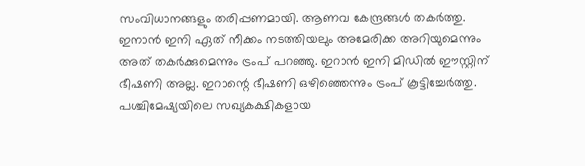സംവിധാനങ്ങളും തരിപ്പണമായി. ആണവ കേന്ദ്രങ്ങൾ തകർത്തു. ഇനാന്‍ ഇനി ഏത് നീക്കം നടത്തിയലും അമേരിക്ക അറിയുമെന്നും അത് തകർക്കുമെന്നും ട്രംപ് പറഞ്ഞു. ഇറാൻ ഇനി മിഡിൽ ഈസ്റ്റിന് ഭീഷണി അല്ല. ഇറാന്റെ ഭീഷണി ഒഴിഞ്ഞെന്നും ട്രംപ് കൂട്ടിച്ചേര്‍ത്തു. പശ്ചിമേഷ്യയിലെ സഖ്യകക്ഷികളായ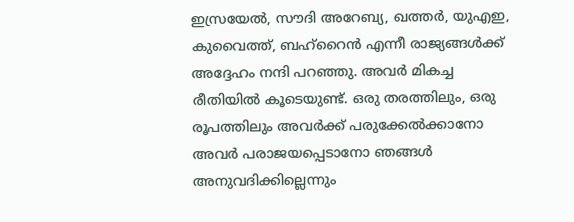ഇസ്രയേൽ, സൗദി അറേബ്യ, ഖത്തർ, യുഎഇ, കുവൈത്ത്, ബഹ്റൈൻ എന്നീ രാജ്യങ്ങൾക്ക് അദ്ദേഹം നന്ദി പറഞ്ഞു. അവർ മികച്ച രീതിയിൽ കൂടെയുണ്ട്. ഒരു തരത്തിലും, ഒരു രൂപത്തിലും അവർക്ക് പരുക്കേൽക്കാനോ അവർ പരാജയപ്പെടാനോ ഞങ്ങൾ അനുവദിക്കില്ലെന്നും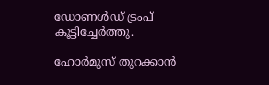ഡോണൾഡ് ട്രംപ് കൂട്ടിച്ചേർത്തു.

ഹോർമുസ് തുറക്കാൻ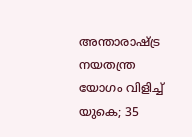അന്താരാഷ്ട്ര നയതന്ത്ര യോഗം വിളിച്ച് യുകെ; 35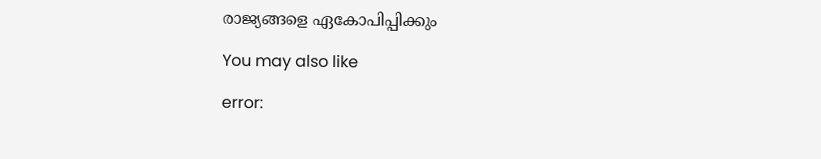രാജ്യങ്ങളെ ഏകോപിപ്പിക്കും

You may also like

error: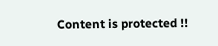Content is protected !!